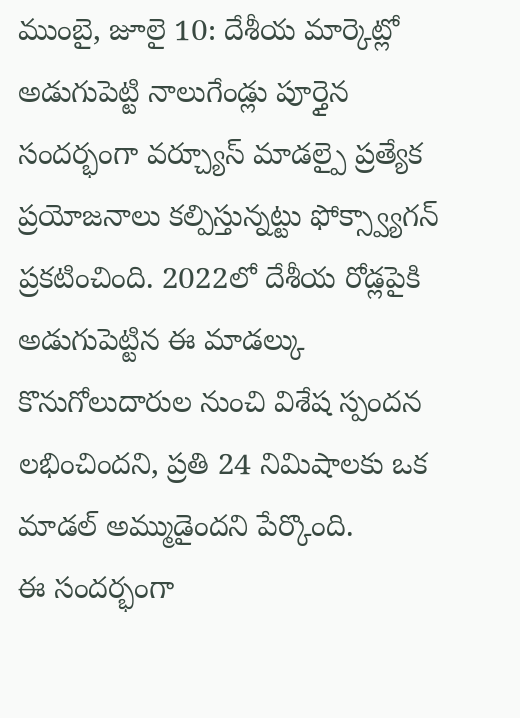ముంబై, జూలై 10: దేశీయ మార్కెట్లో అడుగుపెట్టి నాలుగేండ్లు పూర్తైన సందర్భంగా వర్చ్యూస్ మాడల్పై ప్రత్యేక ప్రయోజనాలు కల్పిస్తున్నట్టు ఫోక్స్వ్యాగన్ ప్రకటించింది. 2022లో దేశీయ రోడ్లపైకి అడుగుపెట్టిన ఈ మాడల్కు కొనుగోలుదారుల నుంచి విశేష స్పందన లభించిందని, ప్రతి 24 నిమిషాలకు ఒక మాడల్ అమ్ముడైందని పేర్కొంది.
ఈ సందర్భంగా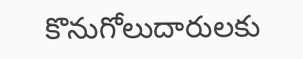కొనుగోలుదారులకు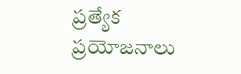ప్రత్యేక ప్రయోజనాలు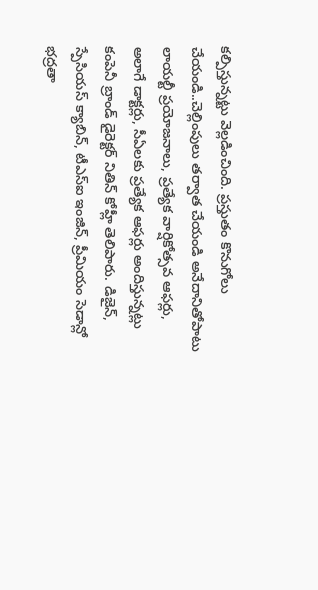కల్పిస్తున్నట్టు వెల్లడించింది. ప్రస్తుతం కొనుగోలు చేయండి..చెల్లింపులు తర్వాత చేయండి అనేదానితోపాటు లాయల్టీ ప్రయోజనాలు, ప్రత్యేక వార్షికోత్సవ ఆఫర్లు, అలాగే డాక్టర్లు, సీఏలకు ప్రత్యేక ఆఫర్లు అందిస్తున్నట్లు కంపెనీ బ్రాండ్ డైరెక్టర్ నితిన్ కోహ్లీ తెలిపారు. డిజైన్, స్పేసియస్ క్యాబిన్, టీఎస్ఐ ఇంజిన్, ప్రీమియం సెడాన్లో భద్రతా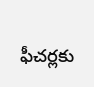ఫీచర్లకు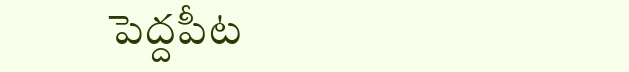పెద్దపీట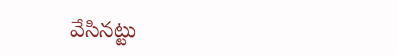వేసినట్టు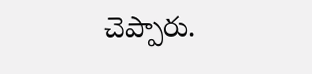చెప్పారు.